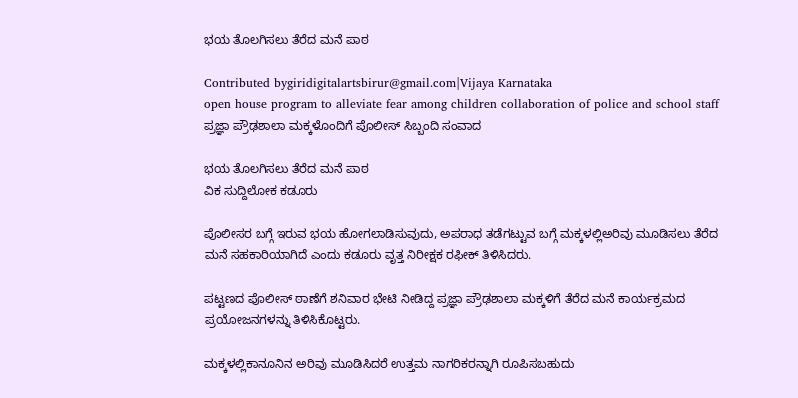ಭಯ ತೊಲಗಿಸಲು ತೆರೆದ ಮನೆ ಪಾಠ

Contributed bygiridigitalartsbirur@gmail.com|Vijaya Karnataka
open house program to alleviate fear among children collaboration of police and school staff
ಪ್ರಜ್ಞಾ ಪ್ರೌಢಶಾಲಾ ಮಕ್ಕಳೊಂದಿಗೆ ಪೊಲೀಸ್ ಸಿಬ್ಬಂದಿ ಸಂವಾದ

ಭಯ ತೊಲಗಿಸಲು ತೆರೆದ ಮನೆ ಪಾಠ
ವಿಕ ಸುದ್ದಿಲೋಕ ಕಡೂರು

ಪೊಲೀಸರ ಬಗ್ಗೆ ಇರುವ ಭಯ ಹೋಗಲಾಡಿಸುವುದು, ಅಪರಾಧ ತಡೆಗಟ್ಟುವ ಬಗ್ಗೆ ಮಕ್ಕಳಲ್ಲಿಅರಿವು ಮೂಡಿಸಲು ತೆರೆದ ಮನೆ ಸಹಕಾರಿಯಾಗಿದೆ ಎಂದು ಕಡೂರು ವೃತ್ತ ನಿರೀಕ್ಷಕ ರಫೀಕ್ ತಿಳಿಸಿದರು.

ಪಟ್ಟಣದ ಪೊಲೀಸ್ ಠಾಣೆಗೆ ಶನಿವಾರ ಭೇಟಿ ನೀಡಿದ್ದ ಪ್ರಜ್ಞಾ ಪ್ರೌಢಶಾಲಾ ಮಕ್ಕಳಿಗೆ ತೆರೆದ ಮನೆ ಕಾರ್ಯಕ್ರಮದ ಪ್ರಯೋಜನಗಳನ್ನು ತಿಳಿಸಿಕೊಟ್ಟರು.

ಮಕ್ಕಳಲ್ಲಿಕಾನೂನಿನ ಅರಿವು ಮೂಡಿಸಿದರೆ ಉತ್ತಮ ನಾಗರಿಕರನ್ನಾಗಿ ರೂಪಿಸಬಹುದು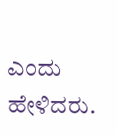ಎಂದು ಹೇಳಿದರು.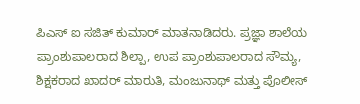ಪಿಎಸ್ ಐ ಸಜಿತ್ ಕುಮಾರ್ ಮಾತನಾಡಿದರು. ಪ್ರಜ್ಞಾ ಶಾಲೆಯ ಪ್ರಾಂಶುಪಾಲರಾದ ಶಿಲ್ಪಾ, ಉಪ ಪ್ರಾಂಶುಪಾಲರಾದ ಸೌಮ್ಯ, ಶಿಕ್ಷಕರಾದ ಖಾದರ್ ಮಾರುತಿ, ಮಂಜುನಾಥ್ ಮತ್ತು ಪೊಲೀಸ್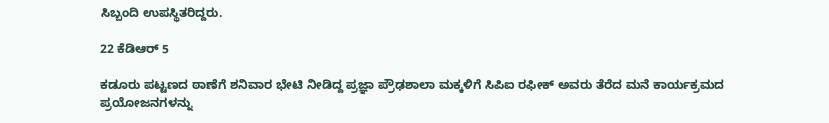ಸಿಬ್ಬಂದಿ ಉಪಸ್ಥಿತರಿದ್ದರು.

22 ಕೆಡಿಆರ್ 5

ಕಡೂರು ಪಟ್ಟಣದ ಠಾಣೆಗೆ ಶನಿವಾರ ಭೇಟಿ ನೀಡಿದ್ದ ಪ್ರಜ್ಞಾ ಪ್ರೌಢಶಾಲಾ ಮಕ್ಕಳಿಗೆ ಸಿಪಿಐ ರಫೀಕ್ ಅವರು ತೆರೆದ ಮನೆ ಕಾರ್ಯಕ್ರಮದ ಪ್ರಯೋಜನಗಳನ್ನು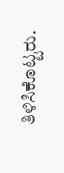ತಿಳಿಸಿಕೊಟ್ಟರು.